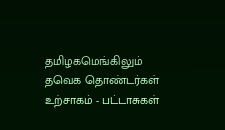தமிழகமெங்கிலும் தவெக தொண்டர்கள் உற்சாகம் - பட்டாசுகள்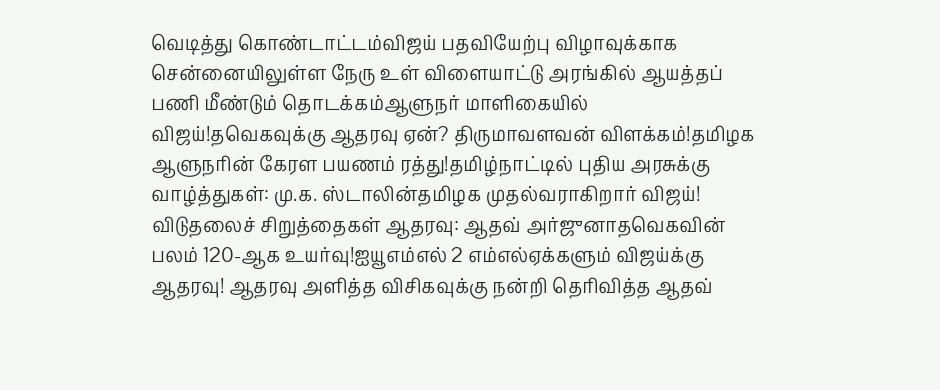வெடித்து கொண்டாட்டம்விஜய் பதவியேற்பு விழாவுக்காக சென்னையிலுள்ள நேரு உள் விளையாட்டு அரங்கில் ஆயத்தப் பணி மீண்டும் தொடக்கம்ஆளுநர் மாளிகையில் விஜய்!தவெகவுக்கு ஆதரவு ஏன்? திருமாவளவன் விளக்கம்!தமிழக ஆளுநரின் கேரள பயணம் ரத்து!தமிழ்நாட்டில் புதிய அரசுக்கு வாழ்த்துகள்: மு.க. ஸ்டாலின்தமிழக முதல்வராகிறார் விஜய்! விடுதலைச் சிறுத்தைகள் ஆதரவு: ஆதவ் அர்ஜுனாதவெகவின் பலம் 120-ஆக உயர்வு!ஐயூஎம்எல் 2 எம்எல்ஏக்களும் விஜய்க்கு ஆதரவு! ஆதரவு அளித்த விசிகவுக்கு நன்றி தெரிவித்த ஆதவ்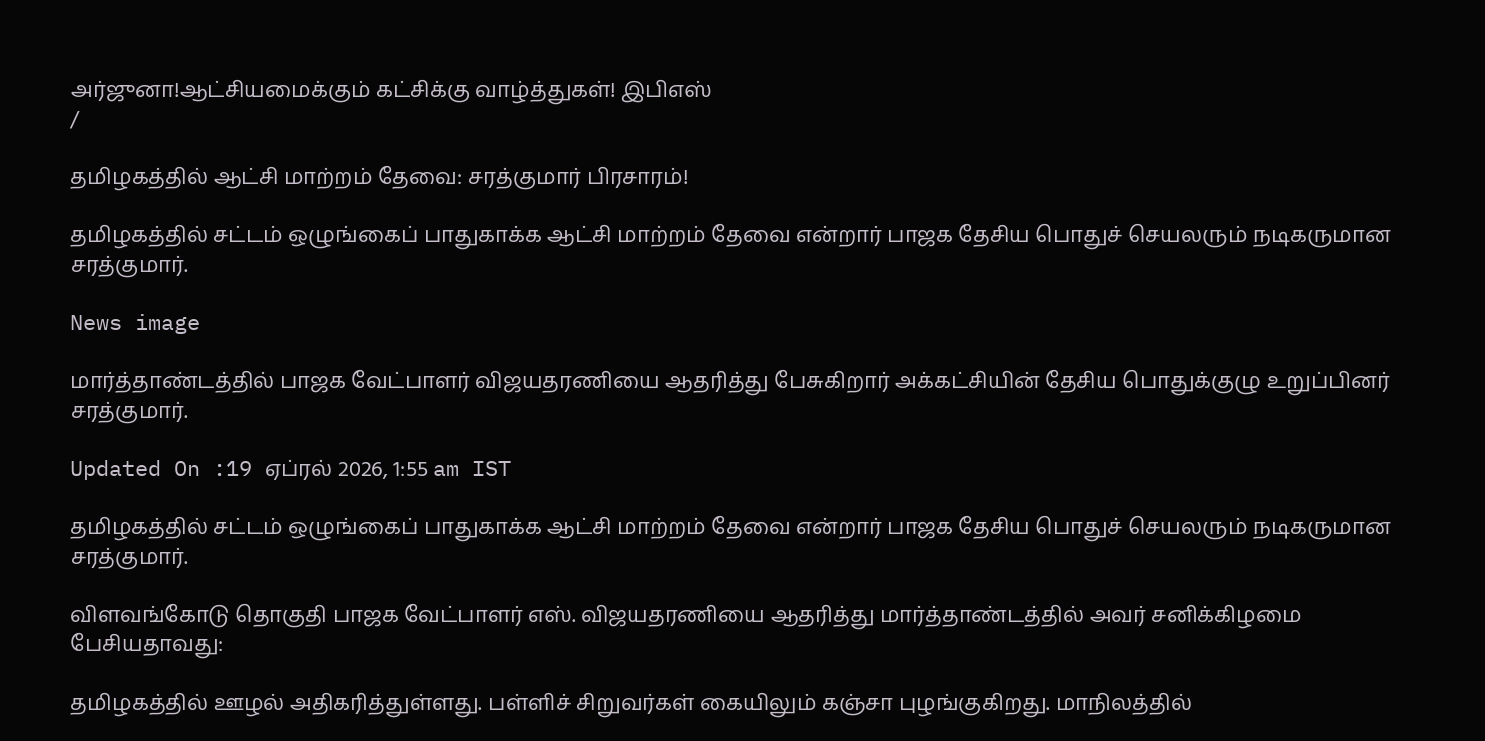அர்ஜுனா!ஆட்சியமைக்கும் கட்சிக்கு வாழ்த்துகள்! இபிஎஸ்
/

தமிழகத்தில் ஆட்சி மாற்றம் தேவை: சரத்குமார் பிரசாரம்!

தமிழகத்தில் சட்டம் ஒழுங்கைப் பாதுகாக்க ஆட்சி மாற்றம் தேவை என்றார் பாஜக தேசிய பொதுச் செயலரும் நடிகருமான சரத்குமார்.

News image

மார்த்தாண்டத்தில் பாஜக வேட்பாளர் விஜயதரணியை ஆதரித்து பேசுகிறார் அக்கட்சியின் தேசிய பொதுக்குழு உறுப்பினர் சரத்குமார்.

Updated On :19 ஏப்ரல் 2026, 1:55 am IST

தமிழகத்தில் சட்டம் ஒழுங்கைப் பாதுகாக்க ஆட்சி மாற்றம் தேவை என்றார் பாஜக தேசிய பொதுச் செயலரும் நடிகருமான சரத்குமார்.

விளவங்கோடு தொகுதி பாஜக வேட்பாளர் எஸ். விஜயதரணியை ஆதரித்து மார்த்தாண்டத்தில் அவர் சனிக்கிழமை பேசியதாவது:

தமிழகத்தில் ஊழல் அதிகரித்துள்ளது. பள்ளிச் சிறுவர்கள் கையிலும் கஞ்சா புழங்குகிறது. மாநிலத்தில்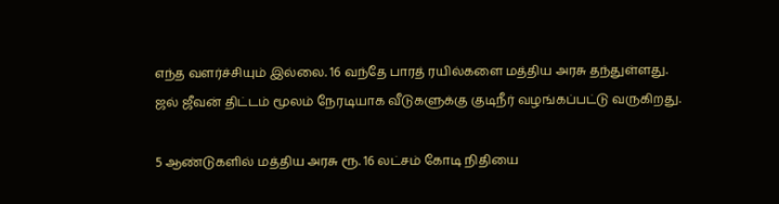எந்த வளர்ச்சியும் இல்லை. 16 வந்தே பாரத் ரயில்களை மத்திய அரசு தந்துள்ளது. ஜல் ஜீவன் திட்டம் மூலம் நேரடியாக வீடுகளுக்கு குடிநீர் வழங்கப்பட்டு வருகிறது.

5 ஆண்டுகளில் மத்திய அரசு ரூ. 16 லட்சம் கோடி நிதியை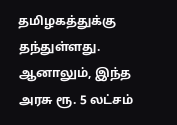தமிழகத்துக்கு தந்துள்ளது. ஆனாலும், இந்த அரசு ரூ. 5 லட்சம்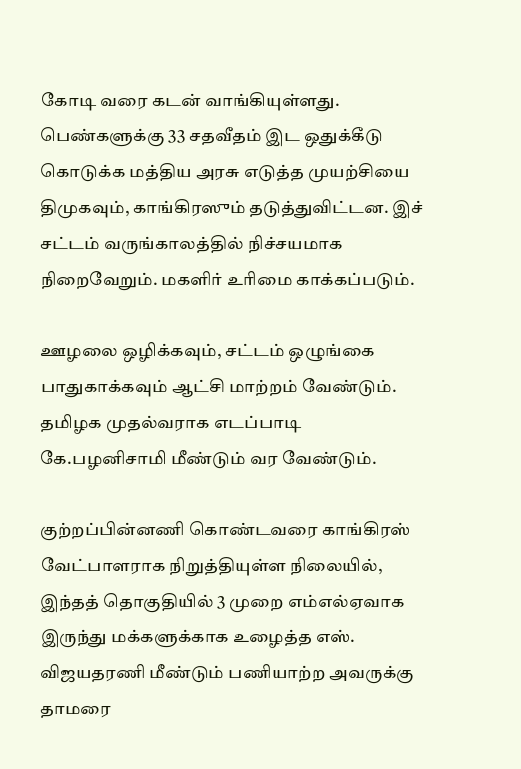கோடி வரை கடன் வாங்கியுள்ளது. பெண்களுக்கு 33 சதவீதம் இட ஒதுக்கீடு கொடுக்க மத்திய அரசு எடுத்த முயற்சியை திமுகவும், காங்கிரஸும் தடுத்துவிட்டன. இச் சட்டம் வருங்காலத்தில் நிச்சயமாக நிறைவேறும். மகளிர் உரிமை காக்கப்படும்.

ஊழலை ஒழிக்கவும், சட்டம் ஒழுங்கை பாதுகாக்கவும் ஆட்சி மாற்றம் வேண்டும். தமிழக முதல்வராக எடப்பாடி கே.பழனிசாமி மீண்டும் வர வேண்டும்.

குற்றப்பின்னணி கொண்டவரை காங்கிரஸ் வேட்பாளராக நிறுத்தியுள்ள நிலையில், இந்தத் தொகுதியில் 3 முறை எம்எல்ஏவாக இருந்து மக்களுக்காக உழைத்த எஸ். விஜயதரணி மீண்டும் பணியாற்ற அவருக்கு தாமரை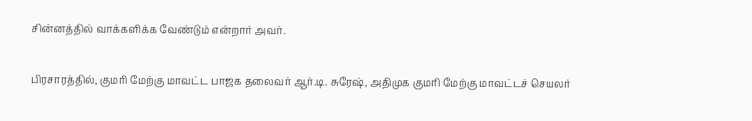சின்னத்தில் வாக்களிக்க வேண்டும் என்றார் அவர்.

பிரசாரத்தில், குமரி மேற்கு மாவட்ட பாஜக தலைவர் ஆர்.டி. சுரேஷ், அதிமுக குமரி மேற்கு மாவட்டச் செயலர்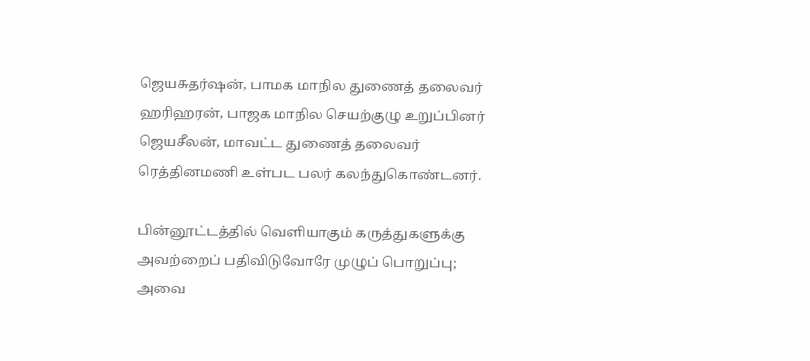ஜெயசுதர்ஷன், பாமக மாநில துணைத் தலைவர் ஹரிஹரன், பாஜக மாநில செயற்குழு உறுப்பினர் ஜெயசீலன், மாவட்ட துணைத் தலைவர் ரெத்தினமணி உள்பட பலர் கலந்துகொண்டனர்.

பின்னூட்டத்தில் வெளியாகும் கருத்துகளுக்கு அவற்றைப் பதிவிடுவோரே முழுப் பொறுப்பு; அவை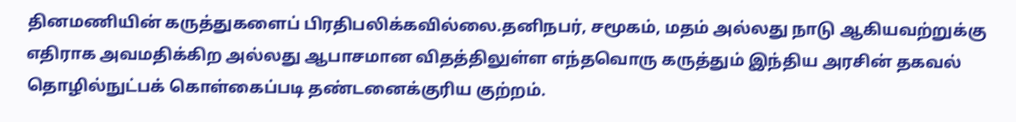தினமணியின் கருத்துகளைப் பிரதிபலிக்கவில்லை.தனிநபர், சமூகம், மதம் அல்லது நாடு ஆகியவற்றுக்கு எதிராக அவமதிக்கிற அல்லது ஆபாசமான விதத்திலுள்ள எந்தவொரு கருத்தும் இந்திய அரசின் தகவல் தொழில்நுட்பக் கொள்கைப்படி தண்டனைக்குரிய குற்றம்.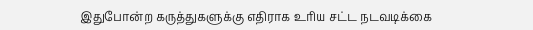இதுபோன்ற கருத்துகளுக்கு எதிராக உரிய சட்ட நடவடிக்கை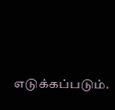எடுக்கப்படும்.